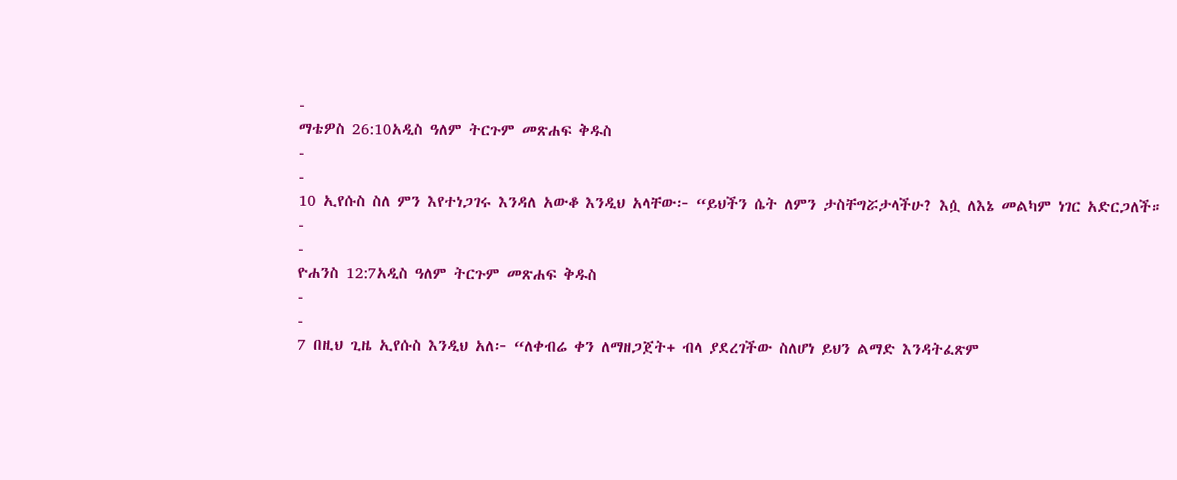-
ማቴዎስ 26:10አዲስ ዓለም ትርጉም መጽሐፍ ቅዱስ
-
-
10 ኢየሱስ ስለ ምን እየተነጋገሩ እንዳለ አውቆ እንዲህ አላቸው፦ “ይህችን ሴት ለምን ታስቸግሯታላችሁ? እሷ ለእኔ መልካም ነገር አድርጋለች።
-
-
ዮሐንስ 12:7አዲስ ዓለም ትርጉም መጽሐፍ ቅዱስ
-
-
7 በዚህ ጊዜ ኢየሱስ እንዲህ አለ፦ “ለቀብሬ ቀን ለማዘጋጀት+ ብላ ያደረገችው ስለሆነ ይህን ልማድ እንዳትፈጽም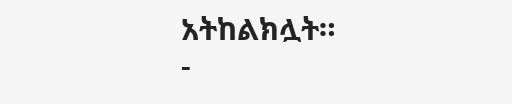አትከልክሏት።
-